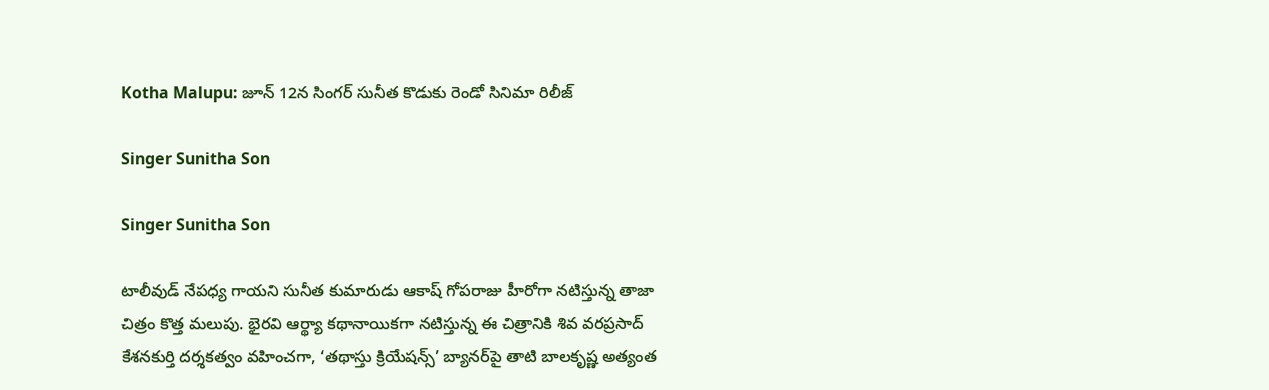Kotha Malupu: జూన్ 12న సింగర్ సునీత కొడుకు రెండో సినిమా రిలీజ్

Singer Sunitha Son

Singer Sunitha Son

టాలీవుడ్ నేపధ్య గాయని సునీత కుమారుడు ఆకాష్ గోపరాజు హీరోగా నటిస్తున్న తాజా చిత్రం కొత్త మలుపు. భైరవి ఆర్థ్యా కథానాయికగా నటిస్తున్న ఈ చిత్రానికి శివ వరప్రసాద్ కేశనకుర్తి దర్శకత్వం వహించగా, ‘తథాస్తు క్రియేషన్స్’ బ్యానర్‌పై తాటి బాలకృష్ణ అత్యంత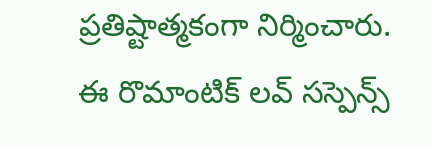ప్రతిష్టాత్మకంగా నిర్మించారు. ఈ రొమాంటిక్ లవ్ సస్పెన్స్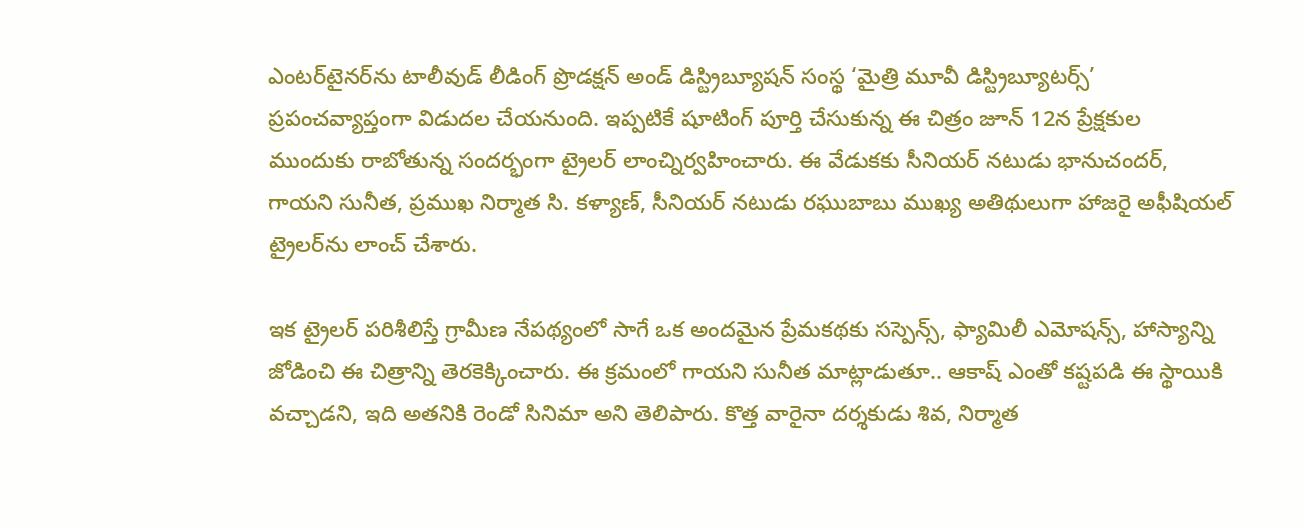ఎంటర్‌టైనర్‌ను టాలీవుడ్ లీడింగ్ ప్రొడక్షన్ అండ్ డిస్ట్రిబ్యూషన్ సంస్థ ‘మైత్రి మూవీ డిస్ట్రిబ్యూటర్స్’ ప్రపంచవ్యాప్తంగా విడుదల చేయనుంది. ఇప్పటికే షూటింగ్ పూర్తి చేసుకున్న ఈ చిత్రం జూన్ 12న ప్రేక్షకుల ముందుకు రాబోతున్న సందర్భంగా ట్రైలర్ లాంచ్నిర్వహించారు. ఈ వేడుకకు సీనియర్ నటుడు భానుచందర్, గాయని సునీత, ప్రముఖ నిర్మాత సి. కళ్యాణ్, సీనియర్ నటుడు రఘుబాబు ముఖ్య అతిథులుగా హాజరై అఫీషియల్ ట్రైలర్‌ను లాంచ్ చేశారు.

ఇక ట్రైలర్ పరిశీలిస్తే గ్రామీణ నేపథ్యంలో సాగే ఒక అందమైన ప్రేమకథకు సస్పెన్స్, ఫ్యామిలీ ఎమోషన్స్, హాస్యాన్ని జోడించి ఈ చిత్రాన్ని తెరకెక్కించారు. ఈ క్రమంలో గాయని సునీత మాట్లాడుతూ.. ఆకాష్ ఎంతో కష్టపడి ఈ స్థాయికి వచ్చాడని, ఇది అతనికి రెండో సినిమా అని తెలిపారు. కొత్త వారైనా దర్శకుడు శివ, నిర్మాత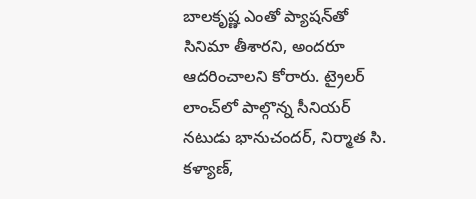బాలకృష్ణ ఎంతో ప్యాషన్‌తో సినిమా తీశారని, అందరూ ఆదరించాలని కోరారు. ట్రైలర్ లాంచ్‌లో పాల్గొన్న సీనియర్ నటుడు భానుచందర్, నిర్మాత సి. కళ్యాణ్,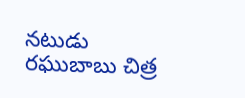నటుడు రఘుబాబు చిత్ర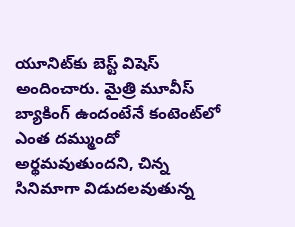యూనిట్‌కు బెస్ట్ విషెస్ అందించారు. మైత్రి మూవీస్ బ్యాకింగ్ ఉందంటేనే కంటెంట్‌లో ఎంత దమ్ముందో అర్థమవుతుందని, చిన్న సినిమాగా విడుదలవుతున్న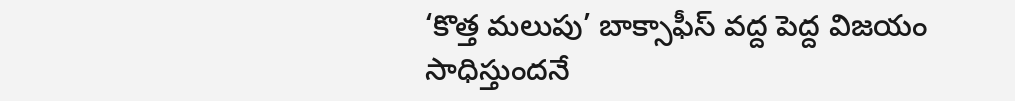‘కొత్త మలుపు’ బాక్సాఫీస్ వద్ద పెద్ద విజయం సాధిస్తుందనే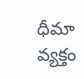ధీమా వ్యక్తం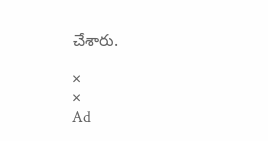చేశారు.

×
×
Ad